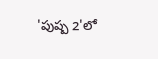'పుష్ప 2'లో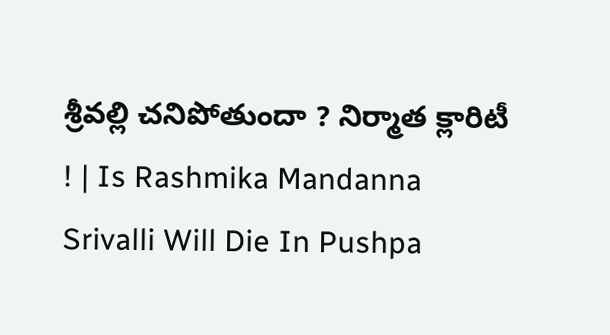శ్రీవల్లి చనిపోతుందా ? నిర్మాత క్లారిటీ ! | Is Rashmika Mandanna Srivalli Will Die In Pushpa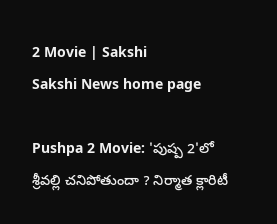2 Movie | Sakshi
Sakshi News home page

Pushpa 2 Movie: 'పుష్ప 2'లో శ్రీవల్లి చనిపోతుందా ? నిర్మాత క్లారిటీ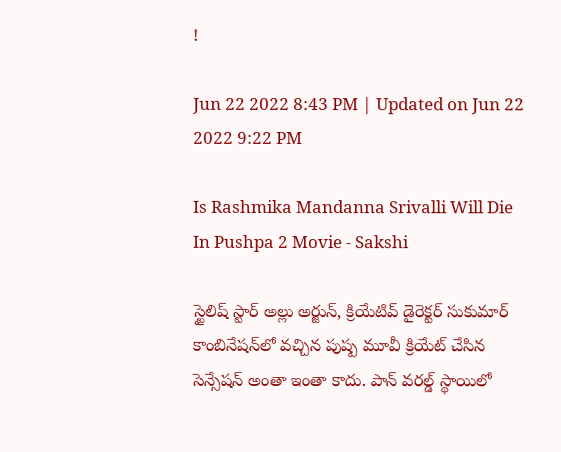!

Jun 22 2022 8:43 PM | Updated on Jun 22 2022 9:22 PM

Is Rashmika Mandanna Srivalli Will Die In Pushpa 2 Movie - Sakshi

స్టైలిష్‌ స్టార్‌ అల్లు అర్జున్‌, క్రియేటివ్‌ డైరెక్టర్‌ సుకుమార్‌ కాంబినేషన్‌లో వచ్చిన పుష్ప మూవీ క్రియేట్‌ చేసిన సెన్సేషన్‌ అంతా ఇంతా కాదు. పాన్‌ వరల్డ్‌ స్థాయిలో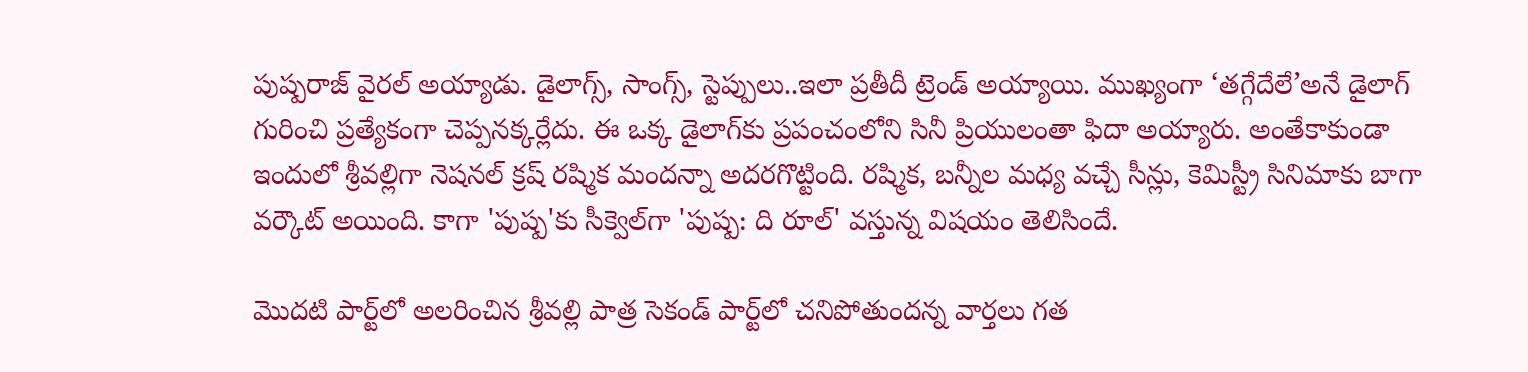పుష్పరాజ్‌ వైరల్‌ అయ్యాడు. డైలాగ్స్‌, సాంగ్స్‌, స్టెప్పులు..ఇలా ప్రతీదీ ట్రెండ్‌ అయ్యాయి. ముఖ్యంగా ‘తగ్గేదేలే’అనే డైలాగ్‌ గురించి ప్రత్యేకంగా చెప్పనక్కర్లేదు. ఈ ఒక్క డైలాగ్‌కు ప్రపంచంలోని సినీ ప్రియులంతా ఫిదా అయ్యారు. అంతేకాకుండా ఇందులో శ్రీవల్లిగా నెషనల్‌ క్రష్‌ రష్మిక మందన్నా అదరగొట్టింది. రష్మిక, బన్నీల మధ్య వచ్చే సీన్లు, కెమిస్ట్రీ సినిమాకు బాగా వర్కౌట్ అయింది. కాగా 'పుష్ప'కు సీక్వెల్‌గా 'పుష్ప: ది రూల్‌' వస్తున్న విషయం తెలిసిందే.

మొదటి పార్ట్‌లో అలరించిన శ్రీవల్లి పాత్ర సెకండ్ పార్ట్‌లో చనిపోతుందన్న వార్తలు గత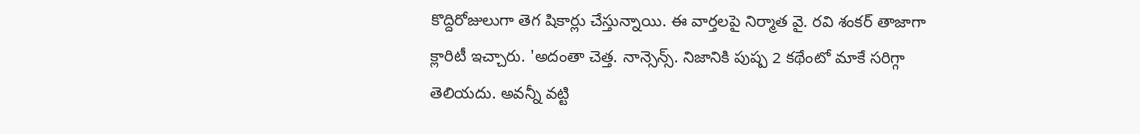కొద్దిరోజులుగా తెగ షికార్లు చేస్తున్నాయి. ఈ వార్తలపై నిర్మాత వై. రవి శంకర్ తాజాగా క్లారిటీ ఇచ్చారు. 'అదంతా చెత్త. నాన్సెన్స్‌. నిజానికి పుష్ప 2 కథేంటో మాకే సరిగ్గా తెలియదు. అవన్నీ వట్టి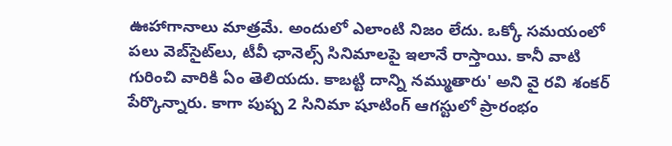ఊహాగానాలు మాత్రమే. అందులో ఎలాంటి నిజం లేదు. ఒక్కో సమయంలో పలు వెబ్‌సైట్‌లు, టీవీ ఛానెల్స్‌ సినిమాలపై ఇలానే రాస్తాయి. కానీ వాటి గురించి వారికి ఏం తెలియదు. కాబట్టి దాన్ని నమ్ముతారు' అని వై రవి శంకర్‌ పేర్కొన్నారు. కాగా పుష్ప 2 సినిమా షూటింగ్‌ ఆగస్టులో ప్రారంభం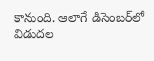కానుంది. ఆలాగే డిసెంబర్‌లో విడుదల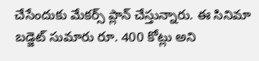చేసేందుకు మేకర్స్ ప్లాన్ చేస్తున్నారు. ఈ సినిమా బడ్జెట్ సుమారు రూ. 400 కోట్లు అని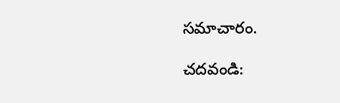సమాచారం.

చదవండి: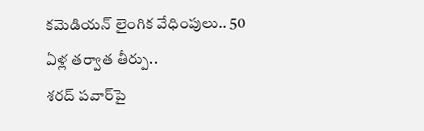కమెడియన్‌ లైంగిక వేధింపులు.. 50 ఏళ్ల తర్వాత తీర్పు..
శరద్‌ పవార్‌పై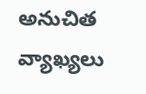అనుచిత వ్యాఖ్యలు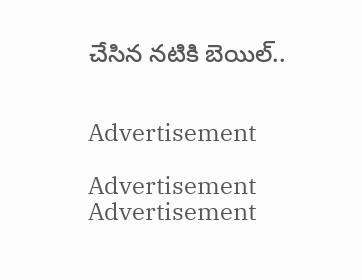చేసిన నటికి బెయిల్‌..


Advertisement

Advertisement
Advertisement